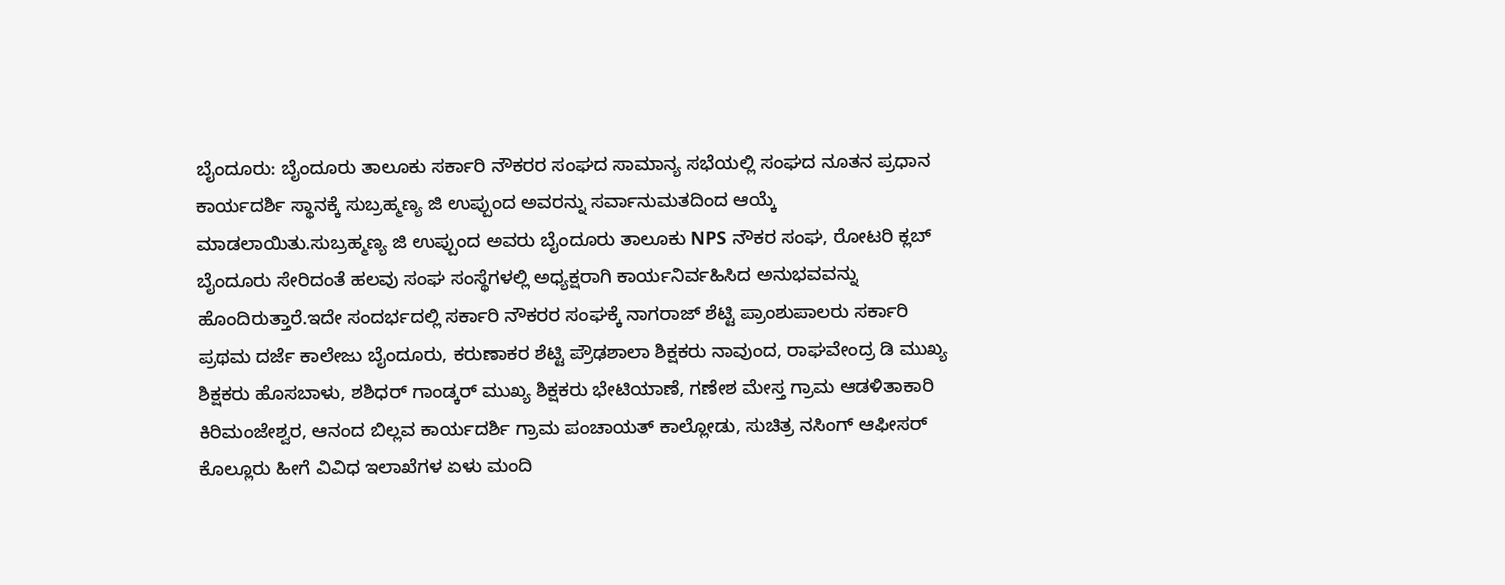ಬೈಂದೂರು: ಬೈಂದೂರು ತಾಲೂಕು ಸರ್ಕಾರಿ ನೌಕರರ ಸಂಘದ ಸಾಮಾನ್ಯ ಸಭೆಯಲ್ಲಿ ಸಂಘದ ನೂತನ ಪ್ರಧಾನ ಕಾರ್ಯದರ್ಶಿ ಸ್ಥಾನಕ್ಕೆ ಸುಬ್ರಹ್ಮಣ್ಯ ಜಿ ಉಪ್ಪುಂದ ಅವರನ್ನು ಸರ್ವಾನುಮತದಿಂದ ಆಯ್ಕೆ ಮಾಡಲಾಯಿತು.ಸುಬ್ರಹ್ಮಣ್ಯ ಜಿ ಉಪ್ಪುಂದ ಅವರು ಬೈಂದೂರು ತಾಲೂಕು NPS ನೌಕರ ಸಂಘ, ರೋಟರಿ ಕ್ಲಬ್ ಬೈಂದೂರು ಸೇರಿದಂತೆ ಹಲವು ಸಂಘ ಸಂಸ್ಥೆಗಳಲ್ಲಿ ಅಧ್ಯಕ್ಷರಾಗಿ ಕಾರ್ಯನಿರ್ವಹಿಸಿದ ಅನುಭವವನ್ನು ಹೊಂದಿರುತ್ತಾರೆ.ಇದೇ ಸಂದರ್ಭದಲ್ಲಿ ಸರ್ಕಾರಿ ನೌಕರರ ಸಂಘಕ್ಕೆ ನಾಗರಾಜ್ ಶೆಟ್ಟಿ ಪ್ರಾಂಶುಪಾಲರು ಸರ್ಕಾರಿ ಪ್ರಥಮ ದರ್ಜೆ ಕಾಲೇಜು ಬೈಂದೂರು, ಕರುಣಾಕರ ಶೆಟ್ಟಿ ಪ್ರೌಢಶಾಲಾ ಶಿಕ್ಷಕರು ನಾವುಂದ, ರಾಘವೇಂದ್ರ ಡಿ ಮುಖ್ಯ ಶಿಕ್ಷಕರು ಹೊಸಬಾಳು, ಶಶಿಧರ್ ಗಾಂಡ್ಕರ್ ಮುಖ್ಯ ಶಿಕ್ಷಕರು ಭೇಟಿಯಾಣೆ, ಗಣೇಶ ಮೇಸ್ತ ಗ್ರಾಮ ಆಡಳಿತಾಕಾರಿ ಕಿರಿಮಂಜೇಶ್ವರ, ಆನಂದ ಬಿಲ್ಲವ ಕಾರ್ಯದರ್ಶಿ ಗ್ರಾಮ ಪಂಚಾಯತ್ ಕಾಲ್ಲೋಡು, ಸುಚಿತ್ರ ನಸಿಂಗ್ ಆಫೀಸರ್ ಕೊಲ್ಲೂರು ಹೀಗೆ ವಿವಿಧ ಇಲಾಖೆಗಳ ಏಳು ಮಂದಿ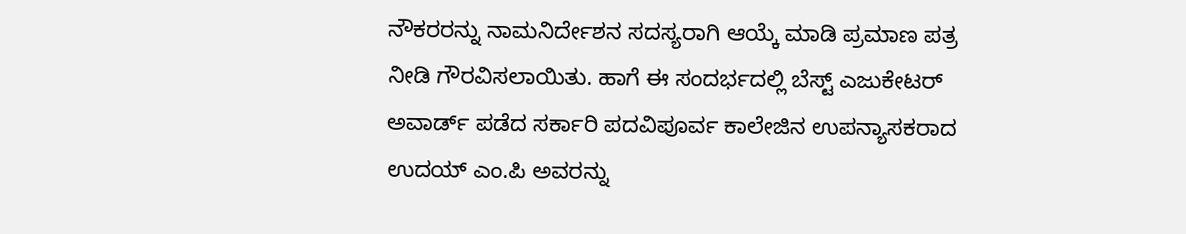ನೌಕರರನ್ನು ನಾಮನಿರ್ದೇಶನ ಸದಸ್ಯರಾಗಿ ಆಯ್ಕೆ ಮಾಡಿ ಪ್ರಮಾಣ ಪತ್ರ ನೀಡಿ ಗೌರವಿಸಲಾಯಿತು. ಹಾಗೆ ಈ ಸಂದರ್ಭದಲ್ಲಿ ಬೆಸ್ಟ್ ಎಜುಕೇಟರ್ ಅವಾರ್ಡ್ ಪಡೆದ ಸರ್ಕಾರಿ ಪದವಿಪೂರ್ವ ಕಾಲೇಜಿನ ಉಪನ್ಯಾಸಕರಾದ ಉದಯ್ ಎಂ.ಪಿ ಅವರನ್ನು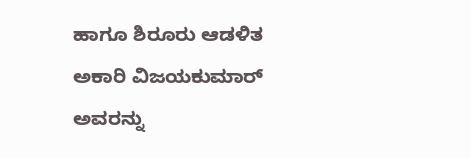ಹಾಗೂ ಶಿರೂರು ಆಡಳಿತ ಅಕಾರಿ ವಿಜಯಕುಮಾರ್ ಅವರನ್ನು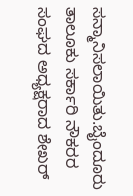ಸನ್ಮಾನಿಸಲಾಯಿತು.ಬೈಂದೂರು ತಾಲೂಕು ಸರ್ಕಾರಿ ನೌಕರರ ಸಂಘದ ಅಧ್ಯಕ್ಷರಾದ ಶೇಖರ್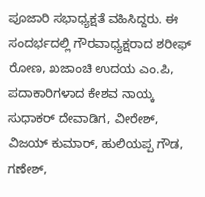ಪೂಜಾರಿ ಸಭಾಧ್ಯಕ್ಷತೆ ವಹಿಸಿದ್ದರು. ಈ ಸಂದರ್ಭದಲ್ಲಿ ಗೌರವಾಧ್ಯಕ್ಷರಾದ ಶರೀಫ್ ರೋಣ, ಖಜಾಂಚಿ ಉದಯ ಎಂ.ಪಿ, ಪದಾಕಾರಿಗಳಾದ ಕೇಶವ ನಾಯ್ಕ ಸುಧಾಕರ್ ದೇವಾಡಿಗ, ವೀರೇಶ್, ವಿಜಯ್ ಕುಮಾರ್, ಹುಲಿಯಪ್ಪ ಗೌಡ, ಗಣೇಶ್,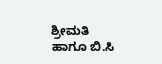ಶ್ರೀಮತಿ ಹಾಗೂ ಬಿ.ಸಿ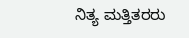ನಿತ್ಯ ಮತ್ತಿತರರು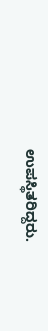ಉಪಸ್ಥಿತರಿದ್ದರು.